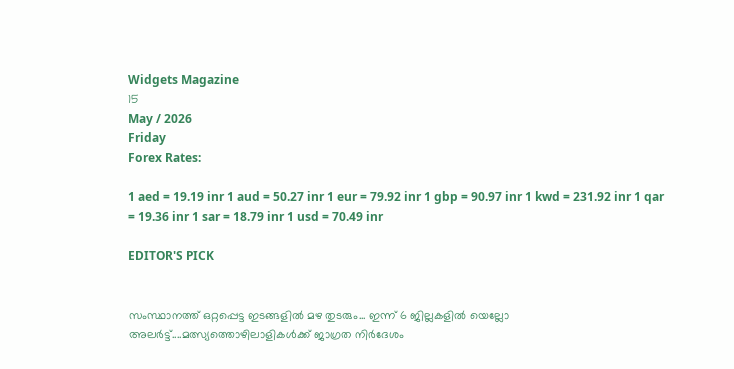Widgets Magazine
15
May / 2026
Friday
Forex Rates:

1 aed = 19.19 inr 1 aud = 50.27 inr 1 eur = 79.92 inr 1 gbp = 90.97 inr 1 kwd = 231.92 inr 1 qar = 19.36 inr 1 sar = 18.79 inr 1 usd = 70.49 inr

EDITOR'S PICK


സംസ്ഥാനത്ത് ഒറ്റപ്പെട്ട ഇടങ്ങളിൽ മഴ തുടരും... ഇന്ന് 6 ജില്ലകളിൽ യെല്ലോ അലർട്ട്....മത്സ്യത്തൊഴിലാളികൾക്ക് ജാഗ്രത നിർദേശം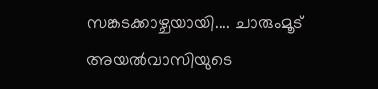സങ്കടക്കാഴ്ചയായി.... ചാരുംമൂട് അയൽവാസിയുടെ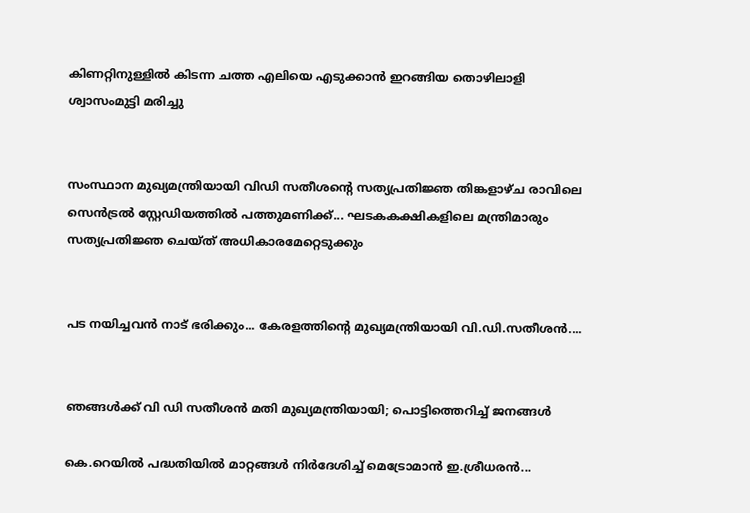കിണറ്റിനുള്ളിൽ കിടന്ന ചത്ത എലിയെ എടുക്കാൻ ഇറങ്ങിയ തൊഴിലാളി ശ്വാസംമുട്ടി മരിച്ചു


സംസ്ഥാന മുഖ്യമന്ത്രിയായി വിഡി സതീശന്റെ സത്യപ്രതിജ്ഞ തിങ്കളാഴ്ച രാവിലെ സെൻട്രൽ സ്റ്റേഡിയത്തിൽ പത്തുമണിക്ക്... ഘടകകക്ഷികളിലെ മന്ത്രിമാരും സത്യപ്രതിജ്ഞ ചെയ്ത് അധികാരമേറ്റെടുക്കും


പട നയിച്ചവൻ നാട് ഭരിക്കും... കേരളത്തിന്റെ മുഖ്യമന്ത്രിയായി വി.ഡി.സതീശൻ....


ഞങ്ങൾക്ക് വി ഡി സതീശൻ മതി മുഖ്യമന്ത്രിയായി; പൊട്ടിത്തെറിച്ച് ജനങ്ങൾ

കെ.റെയിൽ പദ്ധതിയിൽ മാറ്റങ്ങൾ നിർദേശിച്ച് മെട്രോമാൻ ഇ.ശ്രീധരൻ...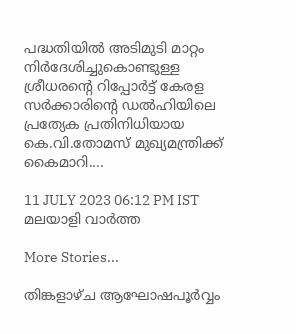പദ്ധതിയിൽ അടിമുടി മാറ്റം നിർദേശിച്ചുകൊണ്ടുള്ള ശ്രീധരന്റെ റിപ്പോർട്ട് കേരള സർക്കാരിന്റെ ഡൽഹിയിലെ പ്രത്യേക പ്രതിനിധിയായ കെ.വി.തോമസ് മുഖ്യമന്ത്രിക്ക് കൈമാറി....

11 JULY 2023 06:12 PM IST
മലയാളി വാര്‍ത്ത

More Stories...

തിങ്കളാഴ്ച ആഘോഷപൂർവ്വം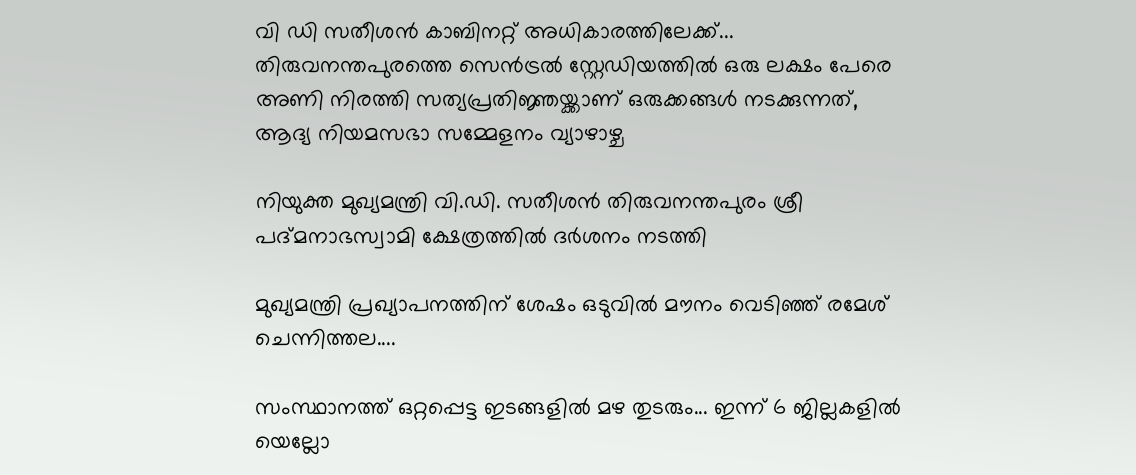വി ഡി സതീശൻ കാബിനറ്റ് അധികാരത്തിലേക്ക്... തിരുവനന്തപുരത്തെ സെൻട്രൽ സ്റ്റേഡിയത്തിൽ ഒരു ലക്ഷം പേരെ അണി നിരത്തി സത്യപ്രതിജ്ഞയ്ക്കാണ് ഒരുക്കങ്ങൾ നടക്കുന്നത്, ആദ്യ നിയമസഭാ സമ്മേളനം വ്യാഴാഴ്ച

നിയുക്ത മുഖ്യമന്ത്രി വി.ഡി. സതീശൻ തിരുവനന്തപുരം ശ്രീ പദ്മനാഭസ്വാമി ക്ഷേത്രത്തിൽ ദർശനം നടത്തി

മുഖ്യമന്ത്രി പ്രഖ്യാപനത്തിന് ശേഷം ഒടുവിൽ മൗനം വെടിഞ്ഞ് രമേശ് ചെന്നിത്തല....

സംസ്ഥാനത്ത് ഒറ്റപ്പെട്ട ഇടങ്ങളിൽ മഴ തുടരും... ഇന്ന് 6 ജില്ലകളിൽ യെല്ലോ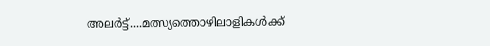അലർട്ട്....മത്സ്യത്തൊഴിലാളികൾക്ക്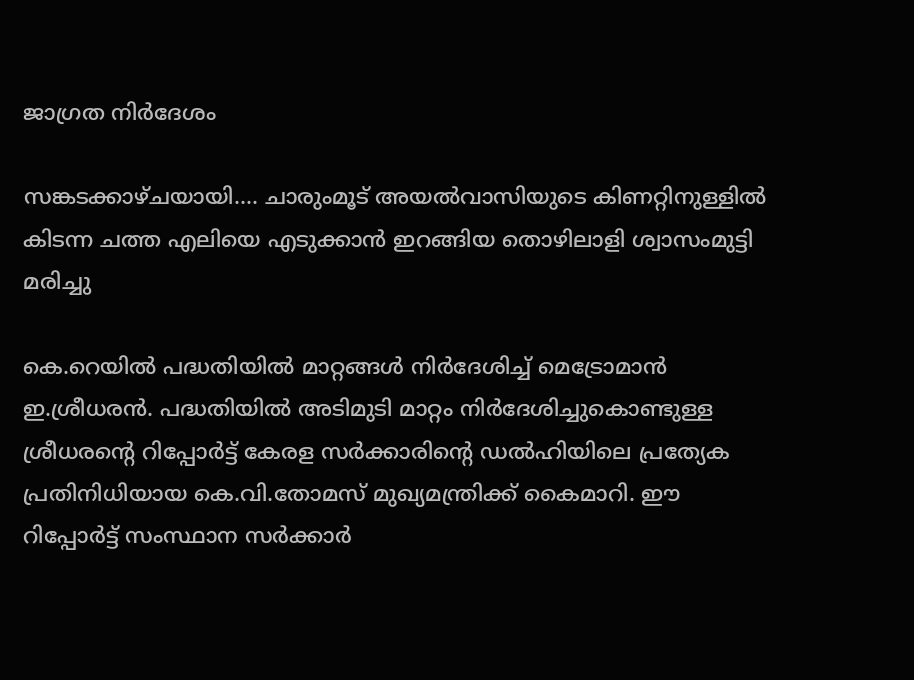ജാഗ്രത നിർദേശം

സങ്കടക്കാഴ്ചയായി.... ചാരുംമൂട് അയൽവാസിയുടെ കിണറ്റിനുള്ളിൽ കിടന്ന ചത്ത എലിയെ എടുക്കാൻ ഇറങ്ങിയ തൊഴിലാളി ശ്വാസംമുട്ടി മരിച്ചു

കെ.റെയിൽ പദ്ധതിയിൽ മാറ്റങ്ങൾ നിർദേശിച്ച് മെട്രോമാൻ ഇ.ശ്രീധരൻ. പദ്ധതിയിൽ അടിമുടി മാറ്റം നിർദേശിച്ചുകൊണ്ടുള്ള ശ്രീധരന്റെ റിപ്പോർട്ട് കേരള സർക്കാരിന്റെ ഡൽഹിയിലെ പ്രത്യേക പ്രതിനിധിയായ കെ.വി.തോമസ് മുഖ്യമന്ത്രിക്ക് കൈമാറി. ഈ റിപ്പോർട്ട് സംസ്ഥാന സർക്കാർ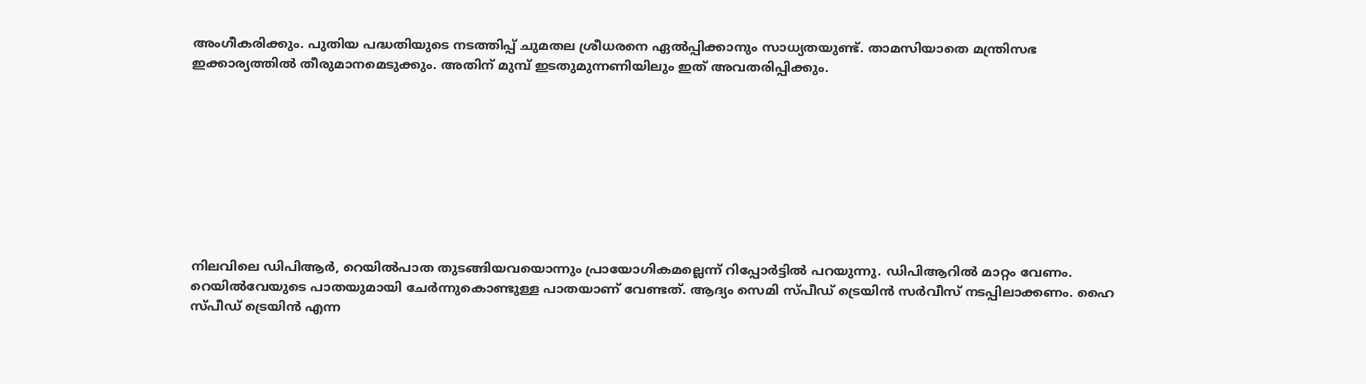അംഗീകരിക്കും. പുതിയ പദ്ധതിയുടെ നടത്തിപ്പ് ചുമതല ശ്രീധരനെ ഏൽപ്പിക്കാനും സാധ്യതയുണ്ട്. താമസിയാതെ മന്ത്രിസഭ ഇക്കാര്യത്തിൽ തീരുമാനമെടുക്കും. അതിന് മുമ്പ് ഇടതുമുന്നണിയിലും ഇത് അവതരിപ്പിക്കും.









നിലവിലെ ഡിപിആർ, റെയിൽപാത തുടങ്ങിയവയൊന്നും പ്രായോഗികമല്ലെന്ന് റിപ്പോർട്ടിൽ പറയുന്നു. ഡിപിആറിൽ മാറ്റം വേണം. റെയിൽവേയുടെ പാതയുമായി ചേർന്നുകൊണ്ടുള്ള പാതയാണ് വേണ്ടത്. ആദ്യം സെമി സ്പീഡ് ട്രെയിൻ സർവീസ് നടപ്പിലാക്കണം. ഹൈ സ്പീഡ് ട്രെയിൻ എന്ന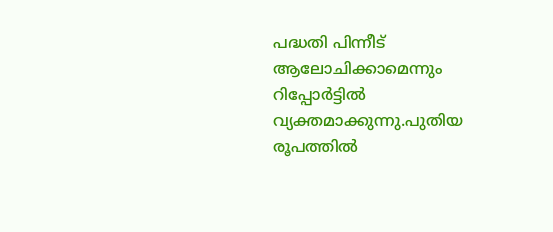പദ്ധതി പിന്നീട് ആലോചിക്കാമെന്നും റിപ്പോർട്ടിൽ വ്യക്തമാക്കുന്നു.പുതിയ രൂപത്തിൽ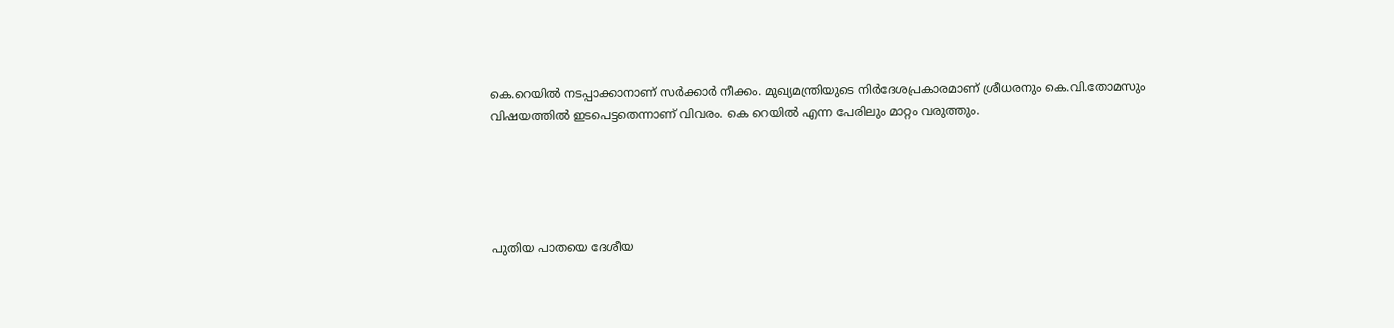കെ.റെയിൽ നടപ്പാക്കാനാണ് സർക്കാർ നീക്കം. മുഖ്യമന്ത്രിയുടെ നിർദേശപ്രകാരമാണ് ശ്രീധരനും കെ.വി.തോമസും വിഷയത്തിൽ ഇടപെട്ടതെന്നാണ് വിവരം. കെ റെയിൽ എന്ന പേരിലും മാറ്റം വരുത്തും.





പുതിയ പാതയെ ദേശീയ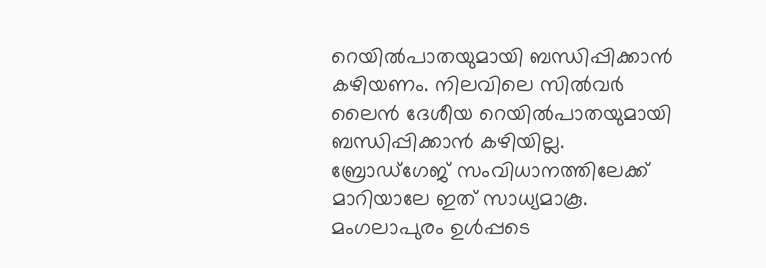റെയിൽപാതയുമായി ബന്ധിപ്പിക്കാൻ കഴിയണം. നിലവിലെ സിൽവർ ലൈൻ ദേശീയ റെയിൽപാതയുമായി ബന്ധിപ്പിക്കാൻ കഴിയില്ല. ബ്രോഡ്ഗേജ് സംവിധാനത്തിലേക്ക് മാറിയാലേ ഇത് സാധ്യമാകൂ. മംഗലാപുരം ഉൾപ്പടെ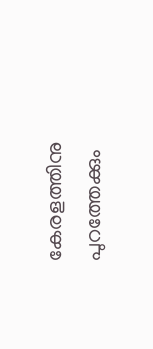കേരളത്തിനു പുറത്തേക്കും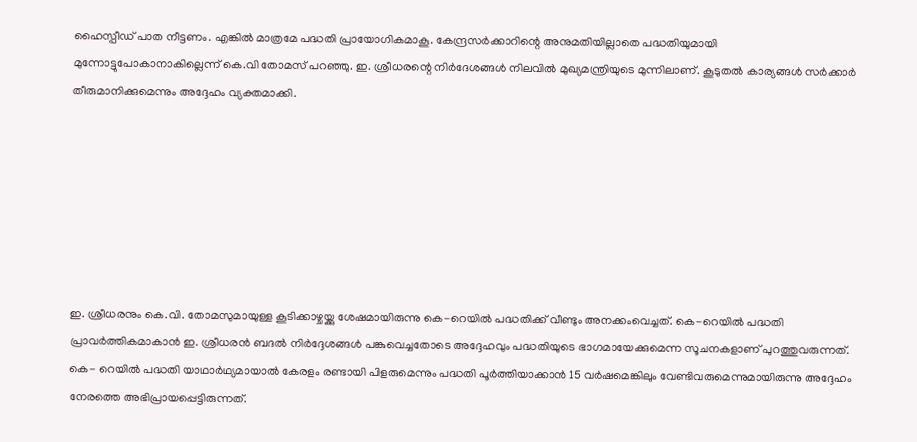ഹൈസ്പീഡ് പാത നീട്ടണം. എങ്കിൽ മാത്രമേ പദ്ധതി പ്രായോഗികമാകൂ. കേന്ദ്രസർക്കാറിന്റെ അനുമതിയില്ലാതെ പദ്ധതിയുമായി മുന്നോട്ടുപോകാനാകില്ലെന്ന് കെ.വി തോമസ് പറഞ്ഞു. ഇ. ശ്രീധരന്റെ നിർദേശങ്ങൾ നിലവിൽ മുഖ്യമന്ത്രിയുടെ മുന്നിലാണ്. കൂടുതൽ കാര്യങ്ങൾ സർക്കാർ തീരുമാനിക്കുമെന്നും അദ്ദേഹം വ്യക്തമാക്കി.







ഇ. ശ്രീധരനും കെ.വി. തോമസുമായുള്ള കൂടിക്കാഴ്ചയ്ക്കു ശേഷമായിരുന്നു കെ-റെയിൽ പദ്ധതിക്ക് വീണ്ടും അനക്കംവെച്ചത്. കെ-റെയിൽ പദ്ധതി പ്രാവർത്തികമാകാൻ ഇ. ശ്രീധരൻ ബദൽ നിർദ്ദേശങ്ങൾ പങ്കുവെച്ചതോടെ അദ്ദേഹവും പദ്ധതിയുടെ ഭാഗമായേക്കുമെന്ന സൂചനകളാണ് പുറത്തുവരുന്നത്. കെ- റെയിൽ പദ്ധതി യാഥാർഥ്യമായാൽ കേരളം രണ്ടായി പിളരുമെന്നും പദ്ധതി പൂർത്തിയാക്കാൻ 15 വർഷമെങ്കിലും വേണ്ടിവരുമെന്നുമായിരുന്നു അദ്ദേഹം നേരത്തെ അഭിപ്രായപ്പെട്ടിരുന്നത്.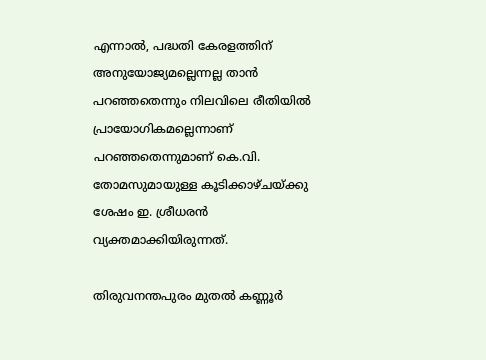എന്നാൽ, പദ്ധതി കേരളത്തിന് അനുയോജ്യമല്ലെന്നല്ല താൻ പറഞ്ഞതെന്നും നിലവിലെ രീതിയിൽ പ്രായോഗികമല്ലെന്നാണ് പറഞ്ഞതെന്നുമാണ് കെ.വി. തോമസുമായുള്ള കൂടിക്കാഴ്ചയ്ക്കു ശേഷം ഇ. ശ്രീധരൻ വ്യക്തമാക്കിയിരുന്നത്.

തിരുവനന്തപുരം മുതൽ കണ്ണൂർ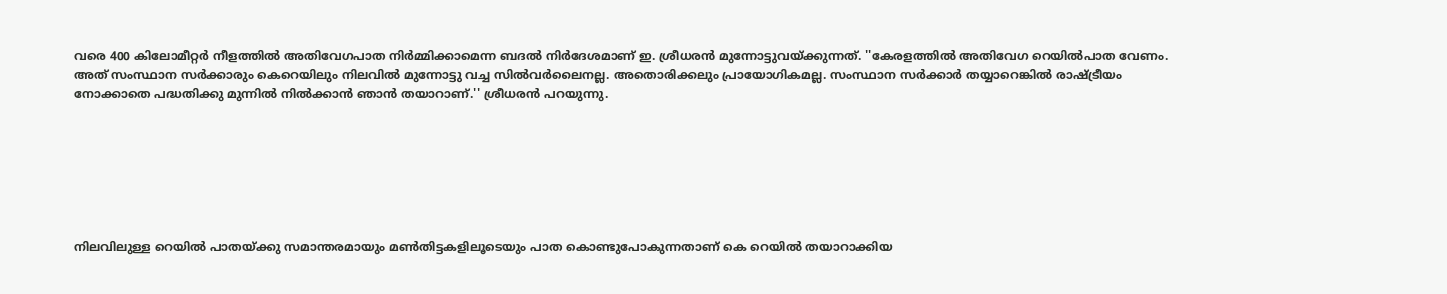വരെ 400 കിലോമീറ്റർ നീളത്തിൽ അതിവേഗപാത നിർമ്മിക്കാമെന്ന ബദൽ നിർദേശമാണ് ഇ. ശ്രീധരൻ മുന്നോട്ടുവയ്ക്കുന്നത്. ''കേരളത്തിൽ അതിവേഗ റെയിൽപാത വേണം. അത് സംസ്ഥാന സർക്കാരും കെറെയിലും നിലവിൽ മുന്നോട്ടു വച്ച സിൽവർലൈനല്ല. അതൊരിക്കലും പ്രായോഗികമല്ല. സംസ്ഥാന സർക്കാർ തയ്യാറെങ്കിൽ രാഷ്ട്രീയം നോക്കാതെ പദ്ധതിക്കു മുന്നിൽ നിൽക്കാൻ ഞാൻ തയാറാണ്.'' ശ്രീധരൻ പറയുന്നു.







നിലവിലുള്ള റെയിൽ പാതയ്ക്കു സമാന്തരമായും മൺതിട്ടകളിലൂടെയും പാത കൊണ്ടുപോകുന്നതാണ് കെ റെയിൽ തയാറാക്കിയ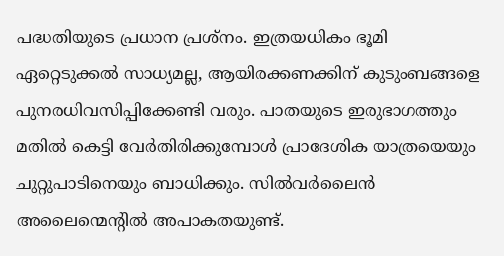പദ്ധതിയുടെ പ്രധാന പ്രശ്‌നം. ഇത്രയധികം ഭൂമി ഏറ്റെടുക്കൽ സാധ്യമല്ല, ആയിരക്കണക്കിന് കുടുംബങ്ങളെ പുനരധിവസിപ്പിക്കേണ്ടി വരും. പാതയുടെ ഇരുഭാഗത്തും മതിൽ കെട്ടി വേർതിരിക്കുമ്പോൾ പ്രാദേശിക യാത്രയെയും ചുറ്റുപാടിനെയും ബാധിക്കും. സിൽവർലൈൻ അലൈന്മെന്റിൽ അപാകതയുണ്ട്.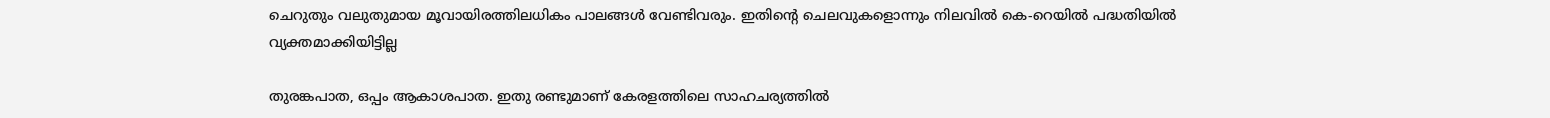ചെറുതും വലുതുമായ മൂവായിരത്തിലധികം പാലങ്ങൾ വേണ്ടിവരും. ഇതിന്റെ ചെലവുകളൊന്നും നിലവിൽ കെ-റെയിൽ പദ്ധതിയിൽ വ്യക്തമാക്കിയിട്ടില്ല

തുരങ്കപാത, ഒപ്പം ആകാശപാത. ഇതു രണ്ടുമാണ് കേരളത്തിലെ സാഹചര്യത്തിൽ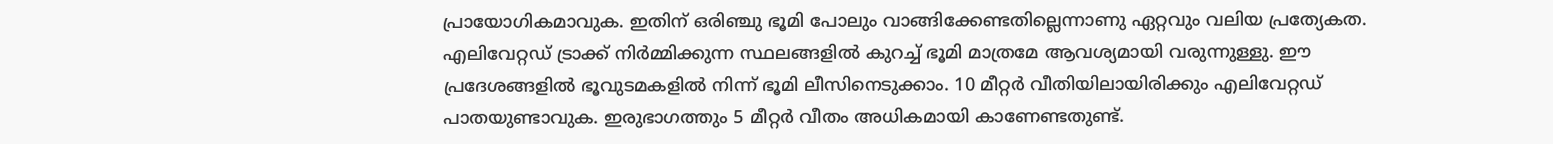പ്രായോഗികമാവുക. ഇതിന് ഒരിഞ്ചു ഭൂമി പോലും വാങ്ങിക്കേണ്ടതില്ലെന്നാണു ഏറ്റവും വലിയ പ്രത്യേകത. എലിവേറ്റഡ് ട്രാക്ക് നിർമ്മിക്കുന്ന സ്ഥലങ്ങളിൽ കുറച്ച് ഭൂമി മാത്രമേ ആവശ്യമായി വരുന്നുള്ളു. ഈ പ്രദേശങ്ങളിൽ ഭൂവുടമകളിൽ നിന്ന് ഭൂമി ലീസിനെടുക്കാം. 10 മീറ്റർ വീതിയിലായിരിക്കും എലിവേറ്റഡ് പാതയുണ്ടാവുക. ഇരുഭാഗത്തും 5 മീറ്റർ വീതം അധികമായി കാണേണ്ടതുണ്ട്.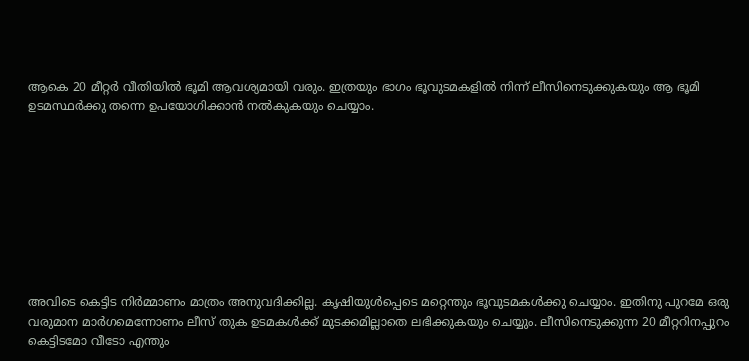ആകെ 20 മീറ്റർ വീതിയിൽ ഭൂമി ആവശ്യമായി വരും. ഇത്രയും ഭാഗം ഭൂവുടമകളിൽ നിന്ന് ലീസിനെടുക്കുകയും ആ ഭൂമി ഉടമസ്ഥർക്കു തന്നെ ഉപയോഗിക്കാൻ നൽകുകയും ചെയ്യാം.









അവിടെ കെട്ടിട നിർമ്മാണം മാത്രം അനുവദിക്കില്ല. കൃഷിയുൾപ്പെടെ മറ്റെന്തും ഭൂവുടമകൾക്കു ചെയ്യാം. ഇതിനു പുറമേ ഒരു വരുമാന മാർഗമെന്നോണം ലീസ് തുക ഉടമകൾക്ക് മുടക്കമില്ലാതെ ലഭിക്കുകയും ചെയ്യും. ലീസിനെടുക്കുന്ന 20 മീറ്ററിനപ്പുറം കെട്ടിടമോ വീടോ എന്തും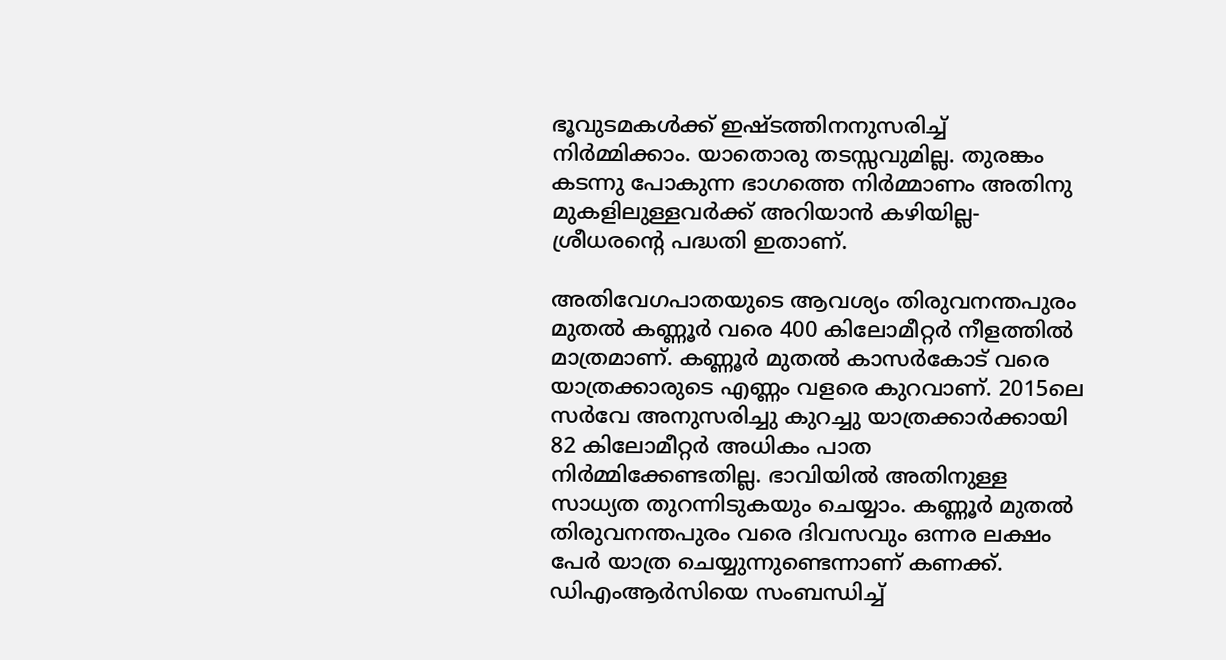ഭൂവുടമകൾക്ക് ഇഷ്ടത്തിനനുസരിച്ച് നിർമ്മിക്കാം. യാതൊരു തടസ്സവുമില്ല. തുരങ്കം കടന്നു പോകുന്ന ഭാഗത്തെ നിർമ്മാണം അതിനു മുകളിലുള്ളവർക്ക് അറിയാൻ കഴിയില്ല-ശ്രീധരന്റെ പദ്ധതി ഇതാണ്.

അതിവേഗപാതയുടെ ആവശ്യം തിരുവനന്തപുരം മുതൽ കണ്ണൂർ വരെ 400 കിലോമീറ്റർ നീളത്തിൽ മാത്രമാണ്. കണ്ണൂർ മുതൽ കാസർകോട് വരെ യാത്രക്കാരുടെ എണ്ണം വളരെ കുറവാണ്. 2015ലെ സർവേ അനുസരിച്ചു കുറച്ചു യാത്രക്കാർക്കായി 82 കിലോമീറ്റർ അധികം പാത നിർമ്മിക്കേണ്ടതില്ല. ഭാവിയിൽ അതിനുള്ള സാധ്യത തുറന്നിടുകയും ചെയ്യാം. കണ്ണൂർ മുതൽ തിരുവനന്തപുരം വരെ ദിവസവും ഒന്നര ലക്ഷം പേർ യാത്ര ചെയ്യുന്നുണ്ടെന്നാണ് കണക്ക്. ഡിഎംആർസിയെ സംബന്ധിച്ച്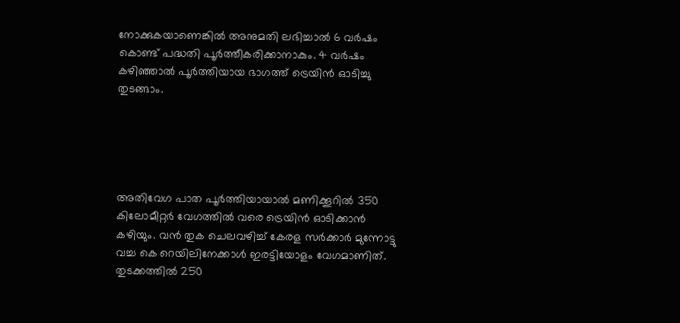നോക്കുകയാണെങ്കിൽ അനുമതി ലഭിച്ചാൽ 6 വർഷം കൊണ്ട് പദ്ധതി പൂർത്തീകരിക്കാനാകും. 4 വർഷം കഴിഞ്ഞാൽ പൂർത്തിയായ ഭാഗത്ത് ട്രെയിൻ ഓടിച്ചു തുടങ്ങാം.





അതിവേഗ പാത പൂർത്തിയായാൽ മണിക്കൂറിൽ 350 കിലോമീറ്റർ വേഗത്തിൽ വരെ ട്രെയിൻ ഓടിക്കാൻ കഴിയും. വൻ തുക ചെലവഴിച്ച് കേരള സർക്കാർ മുന്നോട്ടു വച്ച കെ റെയിലിനേക്കാൾ ഇരട്ടിയോളം വേഗമാണിത്. തുടക്കത്തിൽ 250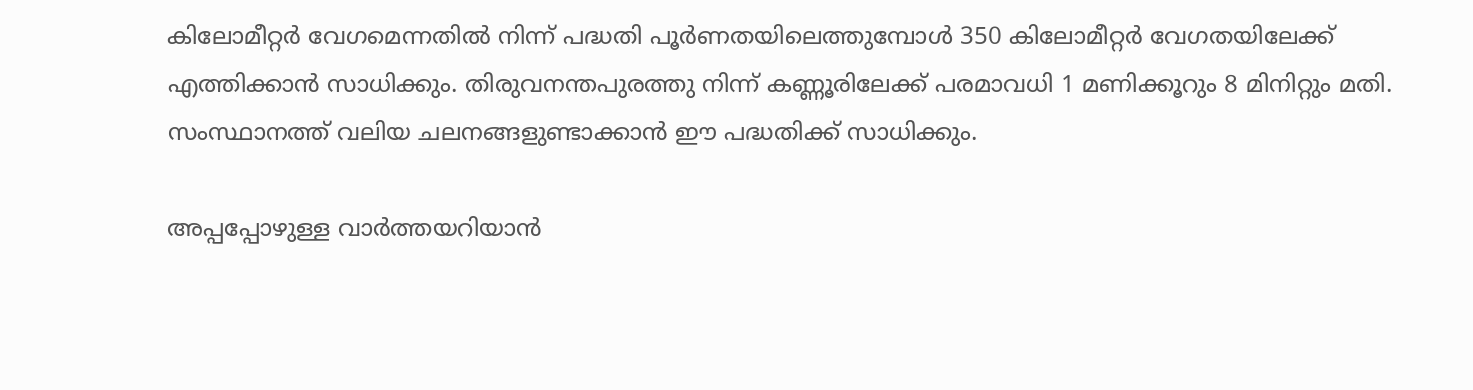കിലോമീറ്റർ വേഗമെന്നതിൽ നിന്ന് പദ്ധതി പൂർണതയിലെത്തുമ്പോൾ 350 കിലോമീറ്റർ വേഗതയിലേക്ക് എത്തിക്കാൻ സാധിക്കും. തിരുവനന്തപുരത്തു നിന്ന് കണ്ണൂരിലേക്ക് പരമാവധി 1 മണിക്കൂറും 8 മിനിറ്റും മതി. സംസ്ഥാനത്ത് വലിയ ചലനങ്ങളുണ്ടാക്കാൻ ഈ പദ്ധതിക്ക് സാധിക്കും.

അപ്പപ്പോഴുള്ള വാര്‍ത്തയറിയാന്‍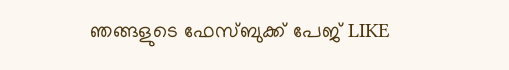ഞങ്ങളുടെ ഫേസ്‌ബുക്ക്‌ പേജ് LIKE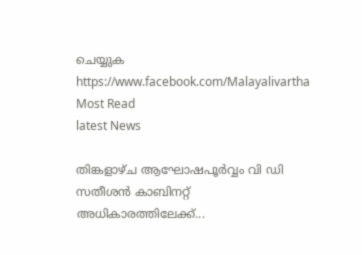ചെയ്യുക
https://www.facebook.com/Malayalivartha
Most Read
latest News

തിങ്കളാഴ്ച ആഘോഷപൂർവ്വം വി ഡി സതീശൻ കാബിനറ്റ് അധികാരത്തിലേക്ക്...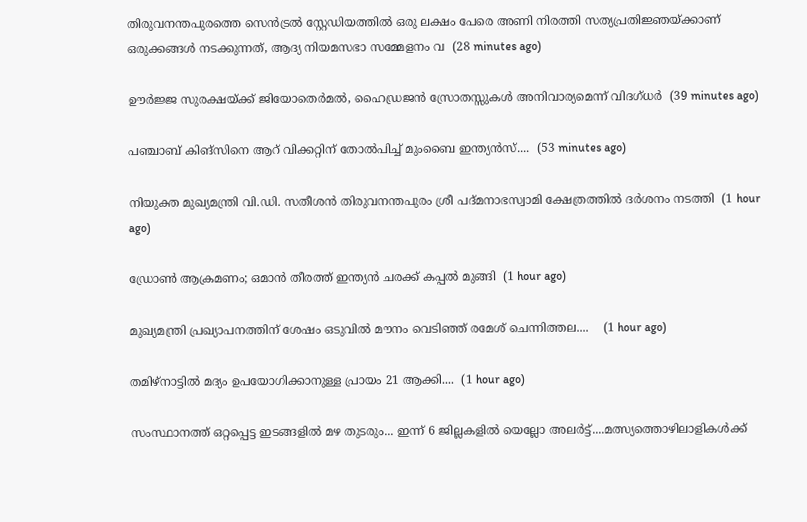തിരുവനന്തപുരത്തെ സെൻട്രൽ സ്റ്റേഡിയത്തിൽ ഒരു ലക്ഷം പേരെ അണി നിരത്തി സത്യപ്രതിജ്ഞയ്ക്കാണ് ഒരുക്കങ്ങൾ നടക്കുന്നത്, ആദ്യ നിയമസഭാ സമ്മേളനം വ  (28 minutes ago)

ഊർജ്ജ സുരക്ഷയ്ക്ക് ജിയോതെർമൽ, ഹൈഡ്രജൻ സ്രോതസ്സുകൾ അനിവാര്യമെന്ന് വിദഗ്ധർ  (39 minutes ago)

പഞ്ചാബ് കിങ്സിനെ ആറ് വിക്കറ്റിന് തോൽപിച്ച് മുംബൈ ഇന്ത്യൻസ്....  (53 minutes ago)

നിയുക്ത മുഖ്യമന്ത്രി വി.ഡി. സതീശൻ തിരുവനന്തപുരം ശ്രീ പദ്മനാഭസ്വാമി ക്ഷേത്രത്തിൽ ദർശനം നടത്തി  (1 hour ago)

ഡ്രോൺ ആക്രമണം; ഒമാൻ തീരത്ത് ഇന്ത്യൻ ചരക്ക് കപ്പൽ മുങ്ങി  (1 hour ago)

മുഖ്യമന്ത്രി പ്രഖ്യാപനത്തിന് ശേഷം ഒടുവിൽ മൗനം വെടിഞ്ഞ് രമേശ് ചെന്നിത്തല....    (1 hour ago)

തമിഴ്നാട്ടിൽ മദ്യം ഉപയോഗിക്കാനുള്ള പ്രായം 21 ആക്കി....  (1 hour ago)

സംസ്ഥാനത്ത് ഒറ്റപ്പെട്ട ഇടങ്ങളിൽ മഴ തുടരും... ഇന്ന് 6 ജില്ലകളിൽ യെല്ലോ അലർട്ട്....മത്സ്യത്തൊഴിലാളികൾക്ക്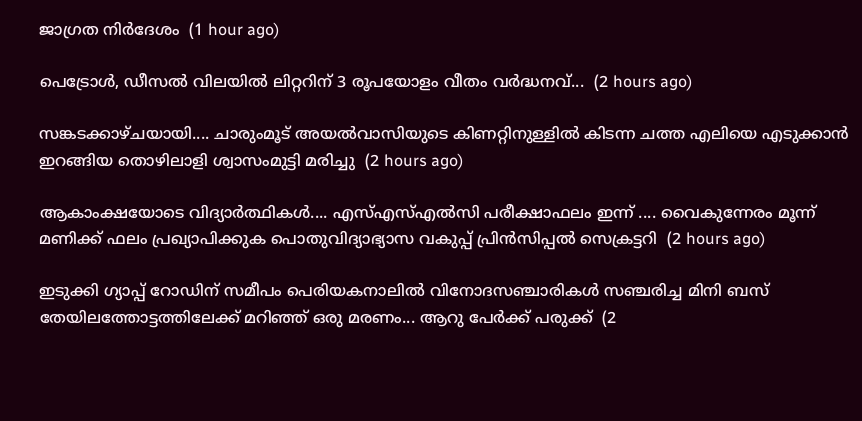ജാഗ്രത നിർദേശം  (1 hour ago)

പെട്രോൾ, ഡീസൽ വിലയിൽ ലിറ്ററിന് 3 രൂപയോളം വീതം വർദ്ധനവ്...  (2 hours ago)

സങ്കടക്കാഴ്ചയായി.... ചാരുംമൂട് അയൽവാസിയുടെ കിണറ്റിനുള്ളിൽ കിടന്ന ചത്ത എലിയെ എടുക്കാൻ ഇറങ്ങിയ തൊഴിലാളി ശ്വാസംമുട്ടി മരിച്ചു  (2 hours ago)

ആകാംക്ഷയോടെ വിദ്യാർത്ഥികൾ.... എസ്എസ്എൽസി പരീക്ഷാഫലം ഇന്ന് .... വൈകുന്നേരം മൂന്ന് മണിക്ക് ഫലം പ്രഖ്യാപിക്കുക പൊതുവിദ്യാഭ്യാസ വകുപ്പ് പ്രിൻസിപ്പൽ സെക്രട്ടറി  (2 hours ago)

ഇടുക്കി ഗ്യാപ്പ് റോഡിന് സമീപം പെരിയകനാലിൽ വിനോദസഞ്ചാരികൾ സഞ്ചരിച്ച മിനി ബസ് തേയിലത്തോട്ടത്തിലേക്ക് മറിഞ്ഞ് ഒരു മരണം... ആറു പേർക്ക് പരുക്ക്  (2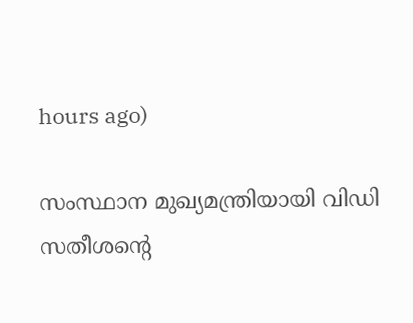hours ago)

സംസ്ഥാന മുഖ്യമന്ത്രിയായി വിഡി സതീശന്റെ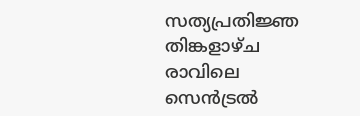സത്യപ്രതിജ്ഞ തിങ്കളാഴ്ച രാവിലെ സെൻട്രൽ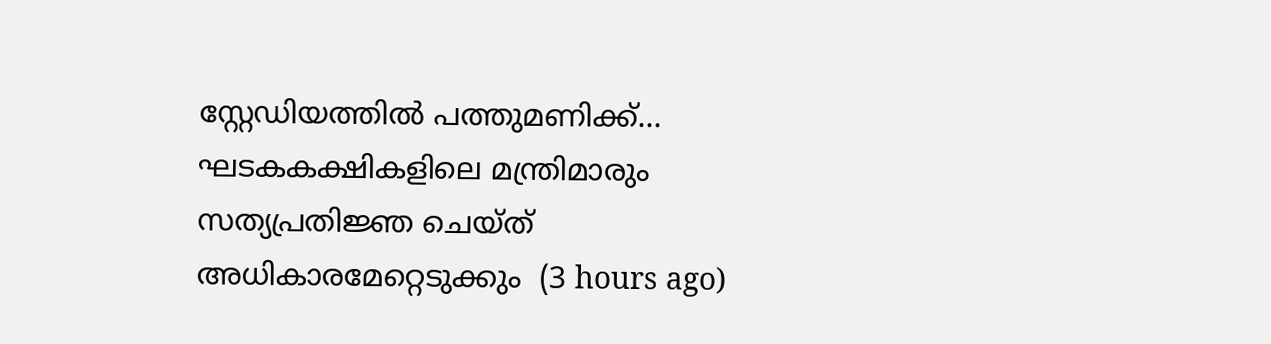സ്റ്റേഡിയത്തിൽ പത്തുമണിക്ക്... ഘടകകക്ഷികളിലെ മന്ത്രിമാരും സത്യപ്രതിജ്ഞ ചെയ്ത് അധികാരമേറ്റെടുക്കും  (3 hours ago)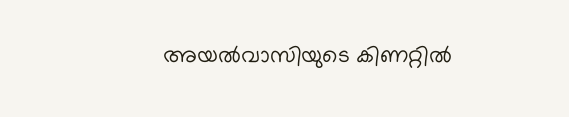അയല്‍വാസിയുടെ കിണറ്റില്‍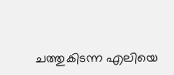ചത്തുകിടന്ന എലിയെ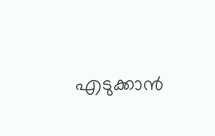എടുക്കാന്‍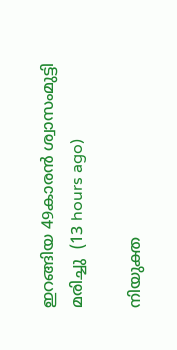ഇറങ്ങിയ 49കാരന്‍ ശ്വാസംമുട്ടി മരിച്ചു  (13 hours ago)

നിയുക്ത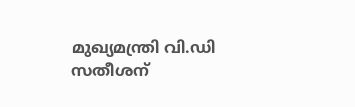മുഖ്യമന്ത്രി വി.ഡി സതീശന്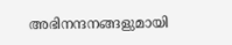അഭിനന്ദനങ്ങളുമായി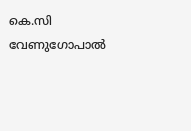കെ.സി വേണുഗോപാല്‍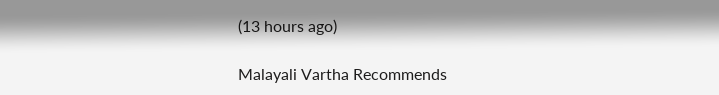(13 hours ago)

Malayali Vartha Recommends